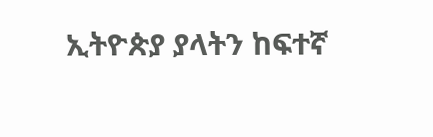ኢትዮጵያ ያላትን ከፍተኛ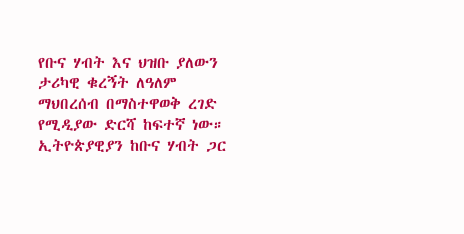የቡና ሃብት እና ህዝቡ ያለውን ታሪካዊ ቁረኝት ለዓለም ማህበረሰብ በማስተዋወቅ ረገድ የሚዲያው ድርሻ ከፍተኛ ነው።
ኢትዮጵያዊያን ከቡና ሃብት ጋር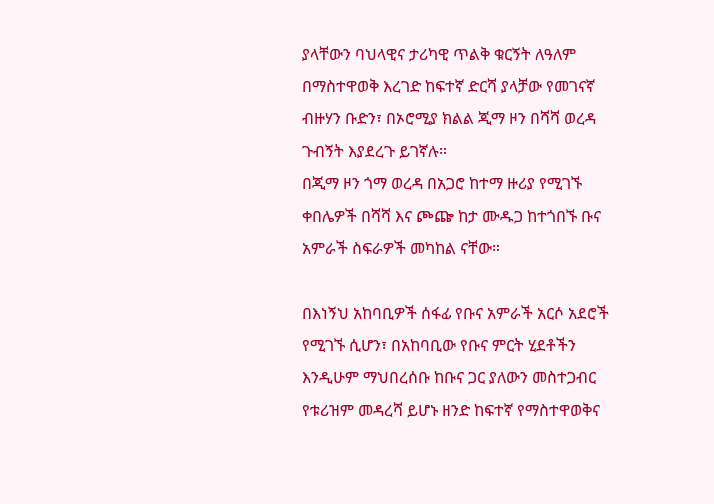ያላቸውን ባህላዊና ታሪካዊ ጥልቅ ቁርኝት ለዓለም በማስተዋወቅ እረገድ ከፍተኛ ድርሻ ያላቻው የመገናኛ ብዙሃን ቡድን፣ በኦሮሚያ ክልል ጂማ ዞን በሻሻ ወረዳ ጉብኝት እያደረጉ ይገኛሉ።
በጂማ ዞን ጎማ ወረዳ በአጋሮ ከተማ ዙሪያ የሚገኙ ቀበሌዎች በሻሻ እና ጮጬ ከታ ሙዱጋ ከተጎበኙ ቡና አምራች ስፍራዎች መካከል ናቸው።

በእነኝህ አከባቢዎች ሰፋፊ የቡና አምራች አርሶ አደሮች የሚገኙ ሲሆን፣ በአከባቢው የቡና ምርት ሂደቶችን እንዲሁም ማህበረሰቡ ከቡና ጋር ያለውን መስተጋብር የቱሪዝም መዳረሻ ይሆኑ ዘንድ ከፍተኛ የማስተዋወቅና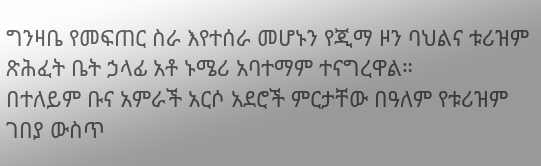ግንዛቤ የመፍጠር ስራ እየተሰራ መሆኑን የጂማ ዞን ባህልና ቱሪዝም ጽሕፈት ቤት ኃላፊ አቶ ኑሜሪ አባተማም ተናግረዋል።
በተለይም ቡና አምራች አርሶ አደሮች ምርታቸው በዓለም የቱሪዝም ገበያ ውስጥ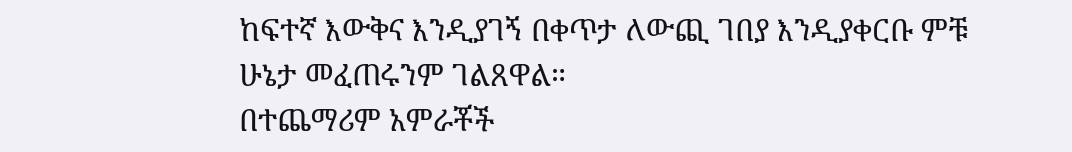ከፍተኛ እውቅና እንዲያገኝ በቀጥታ ለውጪ ገበያ እንዲያቀርቡ ምቹ ሁኔታ መፈጠሩንም ገልጸዋል።
በተጨማሪም አምራቾች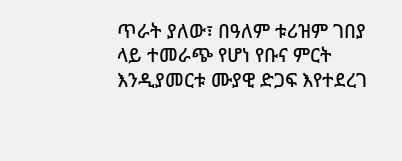ጥራት ያለው፣ በዓለም ቱሪዝም ገበያ ላይ ተመራጭ የሆነ የቡና ምርት እንዲያመርቱ ሙያዊ ድጋፍ እየተደረገ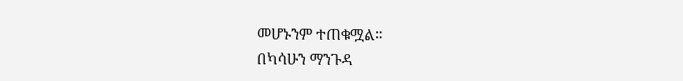መሆኑንም ተጠቁሟል።
በካሳሁን ማንጉዳ